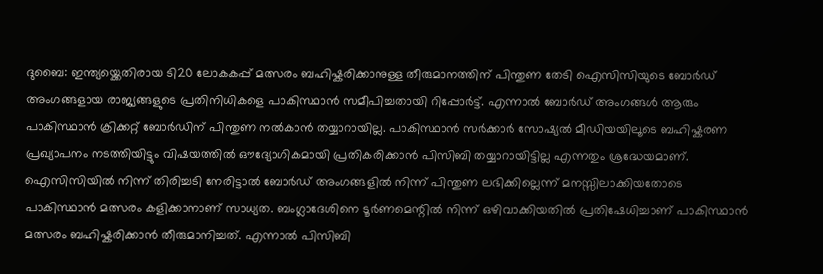ദുബൈ: ഇന്ത്യയ്ക്കെതിരായ ടി20 ലോകകപ്പ് മത്സരം ബഹിഷ്കരിക്കാനുള്ള തീരുമാനത്തിന് പിന്തുണ തേടി ഐസിസിയുടെ ബോർഡ് അംഗങ്ങളായ രാജ്യങ്ങളുടെ പ്രതിനിധികളെ പാകിസ്ഥാൻ സമീപിച്ചതായി റിപ്പോർട്ട്. എന്നാൽ ബോർഡ് അംഗങ്ങൾ ആരും പാകിസ്ഥാൻ ക്രിക്കറ്റ് ബോർഡിന് പിന്തുണ നൽകാൻ തയ്യാറായില്ല. പാകിസ്ഥാൻ സർക്കാർ സോഷ്യൽ മീഡിയയിലൂടെ ബഹിഷ്കരണ പ്രഖ്യാപനം നടത്തിയിട്ടും വിഷയത്തിൽ ഔദ്യോഗികമായി പ്രതികരിക്കാൻ പിസിബി തയ്യാറായിട്ടില്ല എന്നതും ശ്രദ്ധേയമാണ്.
ഐസിസിയിൽ നിന്ന് തിരിച്ചടി നേരിട്ടാൽ ബോർഡ് അംഗങ്ങളിൽ നിന്ന് പിന്തുണ ലഭിക്കില്ലെന്ന് മനസ്സിലാക്കിയതോടെ പാകിസ്ഥാൻ മത്സരം കളിക്കാനാണ് സാധ്യത. ബംഗ്ലാദേശിനെ ടൂർണമെന്റിൽ നിന്ന് ഒഴിവാക്കിയതിൽ പ്രതിഷേധിച്ചാണ് പാകിസ്ഥാൻ മത്സരം ബഹിഷ്കരിക്കാൻ തീരുമാനിച്ചത്. എന്നാൽ പിസിബി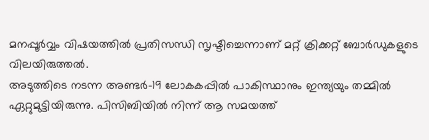മനപ്പൂർവ്വം വിഷയത്തിൽ പ്രതിസന്ധി സൃഷ്ടിച്ചെന്നാണ് മറ്റ് ക്രിക്കറ്റ് ബോർഡുകളുടെ വിലയിരുത്തൽ.
അടുത്തിടെ നടന്ന അണ്ടർ-19 ലോകകപ്പിൽ പാകിസ്ഥാനും ഇന്ത്യയും തമ്മിൽ ഏറ്റുമുട്ടിയിരുന്നു. പിസിബിയിൽ നിന്ന് ആ സമയത്ത്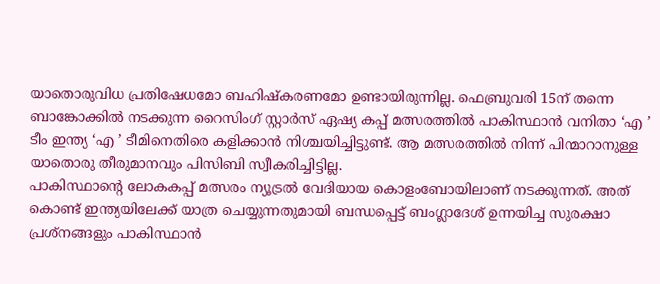യാതൊരുവിധ പ്രതിഷേധമോ ബഹിഷ്കരണമോ ഉണ്ടായിരുന്നില്ല. ഫെബ്രുവരി 15ന് തന്നെ ബാങ്കോക്കിൽ നടക്കുന്ന റൈസിംഗ് സ്റ്റാർസ് ഏഷ്യ കപ്പ് മത്സരത്തിൽ പാകിസ്ഥാൻ വനിതാ ‘എ ’ ടീം ഇന്ത്യ ‘എ ’ ടീമിനെതിരെ കളിക്കാൻ നിശ്ചയിച്ചിട്ടുണ്ട്. ആ മത്സരത്തിൽ നിന്ന് പിന്മാറാനുള്ള യാതൊരു തീരുമാനവും പിസിബി സ്വീകരിച്ചിട്ടില്ല.
പാകിസ്ഥാന്റെ ലോകകപ്പ് മത്സരം ന്യൂട്രൽ വേദിയായ കൊളംബോയിലാണ് നടക്കുന്നത്. അത് കൊണ്ട് ഇന്ത്യയിലേക്ക് യാത്ര ചെയ്യുന്നതുമായി ബന്ധപ്പെട്ട് ബംഗ്ലാദേശ് ഉന്നയിച്ച സുരക്ഷാ പ്രശ്നങ്ങളും പാകിസ്ഥാൻ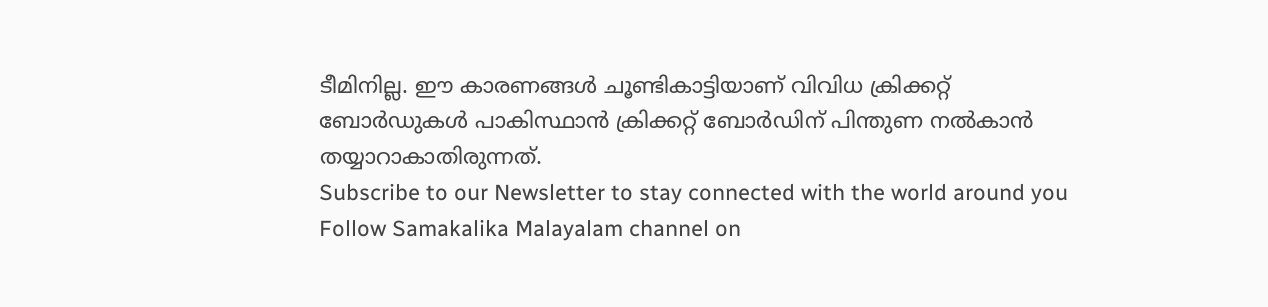ടീമിനില്ല. ഈ കാരണങ്ങൾ ചൂണ്ടികാട്ടിയാണ് വിവിധ ക്രിക്കറ്റ് ബോർഡുകൾ പാകിസ്ഥാൻ ക്രിക്കറ്റ് ബോർഡിന് പിന്തുണ നൽകാൻ തയ്യാറാകാതിരുന്നത്.
Subscribe to our Newsletter to stay connected with the world around you
Follow Samakalika Malayalam channel on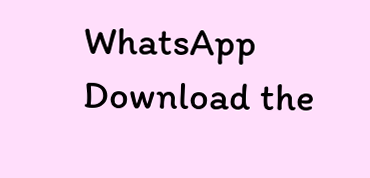WhatsApp
Download the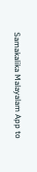Samakalika Malayalam App to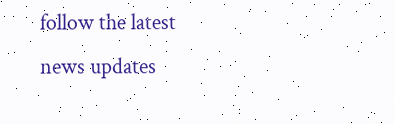follow the latest news updates